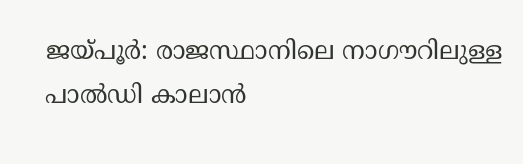ജയ്പൂർ: രാജസ്ഥാനിലെ നാഗൗറിലുള്ള പാൽഡി കാലാൻ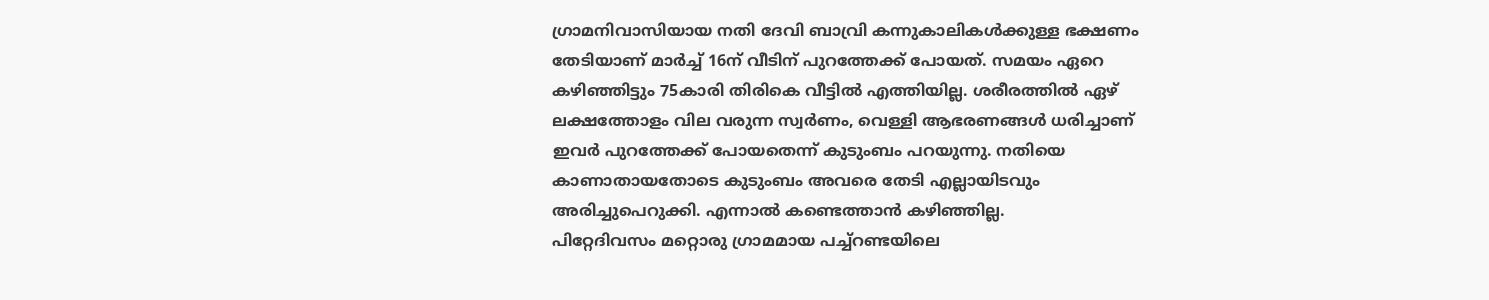ഗ്രാമനിവാസിയായ നതി ദേവി ബാവ്രി കന്നുകാലികൾക്കുള്ള ഭക്ഷണം തേടിയാണ് മാർച്ച് 16ന് വീടിന് പുറത്തേക്ക് പോയത്. സമയം ഏറെ കഴിഞ്ഞിട്ടും 75കാരി തിരികെ വീട്ടിൽ എത്തിയില്ല. ശരീരത്തിൽ ഏഴ് ലക്ഷത്തോളം വില വരുന്ന സ്വർണം, വെള്ളി ആഭരണങ്ങൾ ധരിച്ചാണ് ഇവർ പുറത്തേക്ക് പോയതെന്ന് കുടുംബം പറയുന്നു. നതിയെ കാണാതായതോടെ കുടുംബം അവരെ തേടി എല്ലായിടവും അരിച്ചുപെറുക്കി. എന്നാൽ കണ്ടെത്താൻ കഴിഞ്ഞില്ല.
പിറ്റേദിവസം മറ്റൊരു ഗ്രാമമായ പച്ച്റണ്ടയിലെ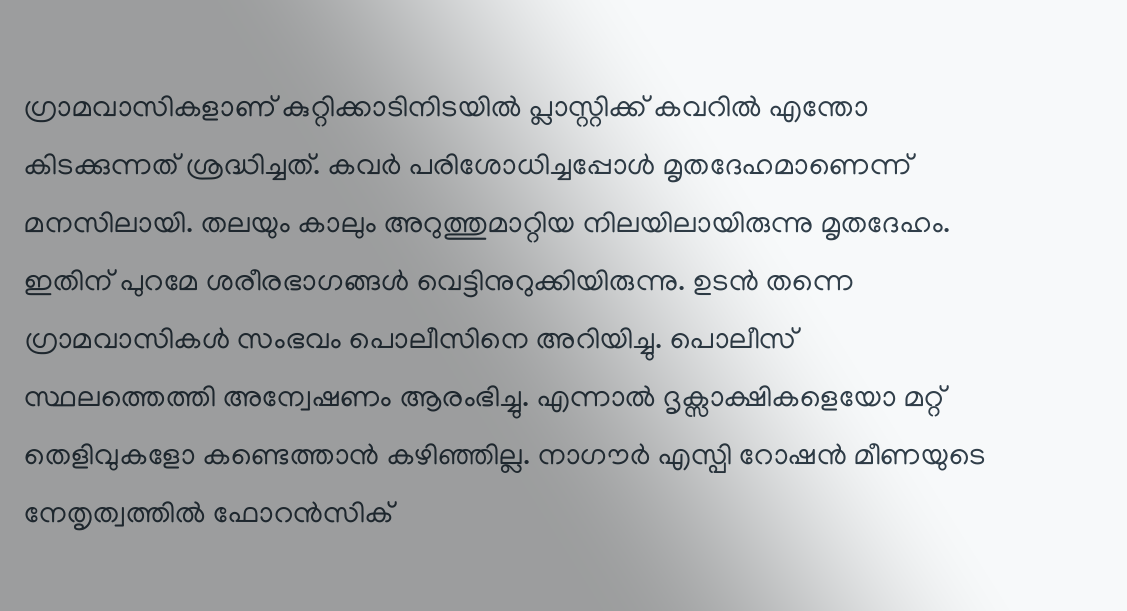ഗ്രാമവാസികളാണ് കുറ്റിക്കാടിനിടയിൽ പ്ലാസ്റ്റിക്ക് കവറിൽ എന്തോ കിടക്കുന്നത് ശ്രദ്ധിച്ചത്. കവർ പരിശോധിച്ചപ്പോൾ മൃതദേഹമാണെന്ന് മനസിലായി. തലയും കാലും അറുത്തുമാറ്റിയ നിലയിലായിരുന്നു മൃതദേഹം. ഇതിന് പുറമേ ശരീരഭാഗങ്ങൾ വെട്ടിനുറുക്കിയിരുന്നു. ഉടൻ തന്നെ ഗ്രാമവാസികൾ സംഭവം പൊലീസിനെ അറിയിച്ചു. പൊലീസ് സ്ഥലത്തെത്തി അന്വേഷണം ആരംഭിച്ചു. എന്നാൽ ദൃക്സാക്ഷികളെയോ മറ്റ് തെളിവുകളോ കണ്ടെത്താൻ കഴിഞ്ഞില്ല. നാഗൗർ എസ്പി റോഷൻ മീണയുടെ നേതൃത്വത്തിൽ ഫോറൻസിക്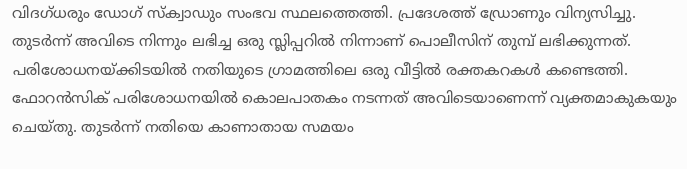വിദഗ്ധരും ഡോഗ് സ്ക്വാഡും സംഭവ സ്ഥലത്തെത്തി. പ്രദേശത്ത് ഡ്രോണും വിന്യസിച്ചു. തുടർന്ന് അവിടെ നിന്നും ലഭിച്ച ഒരു സ്ലിപ്പറിൽ നിന്നാണ് പൊലീസിന് തുമ്പ് ലഭിക്കുന്നത്.
പരിശോധനയ്ക്കിടയിൽ നതിയുടെ ഗ്രാമത്തിലെ ഒരു വീട്ടിൽ രക്തകറകൾ കണ്ടെത്തി. ഫോറൻസിക് പരിശോധനയിൽ കൊലപാതകം നടന്നത് അവിടെയാണെന്ന് വ്യക്തമാകുകയും ചെയ്തു. തുടർന്ന് നതിയെ കാണാതായ സമയം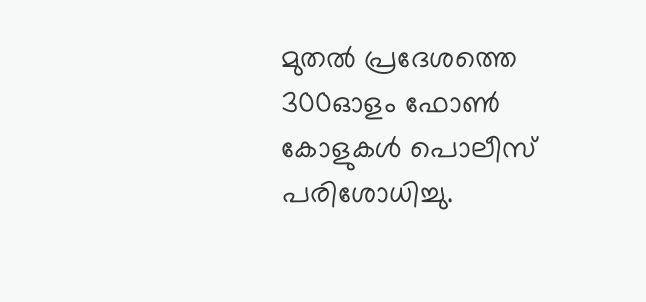മുതൽ പ്രദേശത്തെ 300ഓളം ഫോൺ കോളുകൾ പൊലീസ് പരിശോധിച്ചു.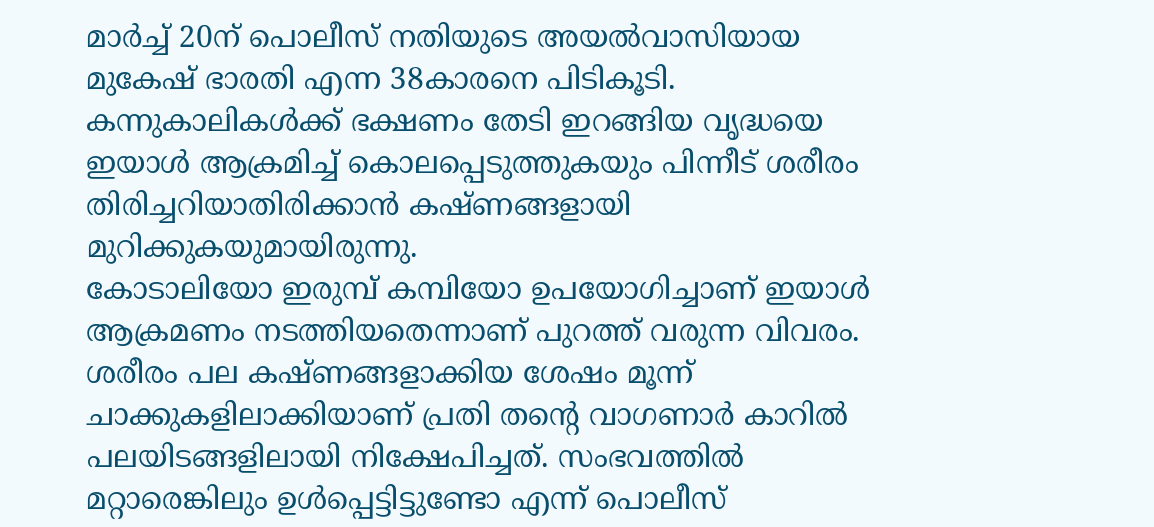മാർച്ച് 20ന് പൊലീസ് നതിയുടെ അയൽവാസിയായ മുകേഷ് ഭാരതി എന്ന 38കാരനെ പിടികൂടി. കന്നുകാലികൾക്ക് ഭക്ഷണം തേടി ഇറങ്ങിയ വൃദ്ധയെ ഇയാൾ ആക്രമിച്ച് കൊലപ്പെടുത്തുകയും പിന്നീട് ശരീരം തിരിച്ചറിയാതിരിക്കാൻ കഷ്ണങ്ങളായി മുറിക്കുകയുമായിരുന്നു.
കോടാലിയോ ഇരുമ്പ് കമ്പിയോ ഉപയോഗിച്ചാണ് ഇയാൾ ആക്രമണം നടത്തിയതെന്നാണ് പുറത്ത് വരുന്ന വിവരം. ശരീരം പല കഷ്ണങ്ങളാക്കിയ ശേഷം മൂന്ന് ചാക്കുകളിലാക്കിയാണ് പ്രതി തന്റെ വാഗണാർ കാറിൽ പലയിടങ്ങളിലായി നിക്ഷേപിച്ചത്. സംഭവത്തിൽ മറ്റാരെങ്കിലും ഉൾപ്പെട്ടിട്ടുണ്ടോ എന്ന് പൊലീസ്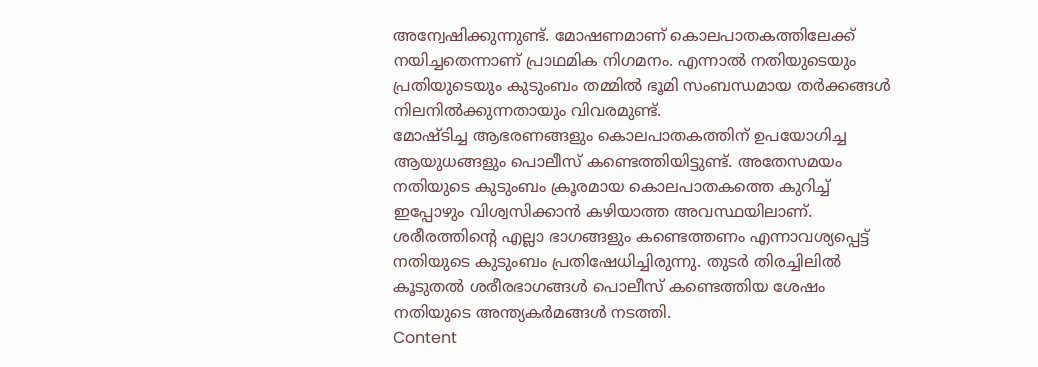അന്വേഷിക്കുന്നുണ്ട്. മോഷണമാണ് കൊലപാതകത്തിലേക്ക് നയിച്ചതെന്നാണ് പ്രാഥമിക നിഗമനം. എന്നാൽ നതിയുടെയും പ്രതിയുടെയും കുടുംബം തമ്മിൽ ഭൂമി സംബന്ധമായ തർക്കങ്ങൾ നിലനിൽക്കുന്നതായും വിവരമുണ്ട്.
മോഷ്ടിച്ച ആഭരണങ്ങളും കൊലപാതകത്തിന് ഉപയോഗിച്ച ആയുധങ്ങളും പൊലീസ് കണ്ടെത്തിയിട്ടുണ്ട്. അതേസമയം നതിയുടെ കുടുംബം ക്രൂരമായ കൊലപാതകത്തെ കുറിച്ച് ഇപ്പോഴും വിശ്വസിക്കാൻ കഴിയാത്ത അവസ്ഥയിലാണ്. ശരീരത്തിന്റെ എല്ലാ ഭാഗങ്ങളും കണ്ടെത്തണം എന്നാവശ്യപ്പെട്ട് നതിയുടെ കുടുംബം പ്രതിഷേധിച്ചിരുന്നു. തുടർ തിരച്ചിലിൽ കൂടുതൽ ശരീരഭാഗങ്ങൾ പൊലീസ് കണ്ടെത്തിയ ശേഷം നതിയുടെ അന്ത്യകർമങ്ങൾ നടത്തി.
Content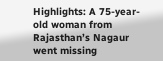Highlights: A 75-year-old woman from Rajasthan’s Nagaur went missing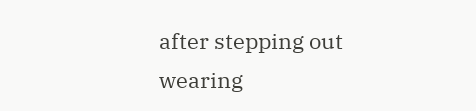after stepping out wearing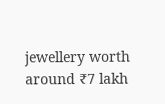jewellery worth around ₹7 lakh